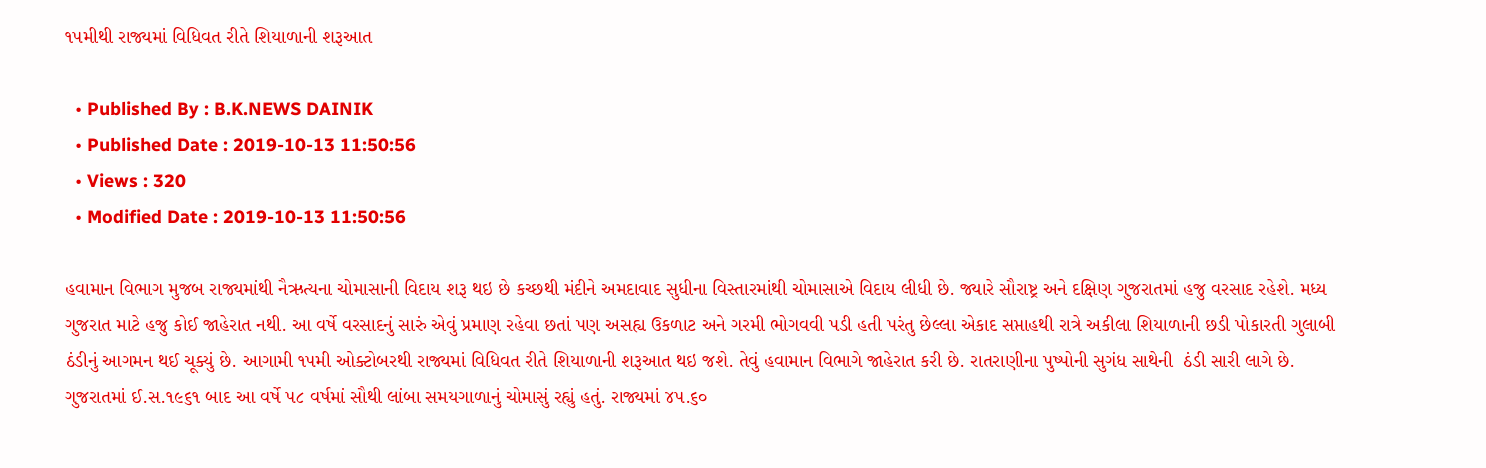૧૫મીથી રાજ્યમાં વિધિવત રીતે શિયાળાની શરૂઆત

  • Published By : B.K.NEWS DAINIK
  • Published Date : 2019-10-13 11:50:56
  • Views : 320
  • Modified Date : 2019-10-13 11:50:56

હવામાન વિભાગ મુજબ રાજ્યમાંથી નૈઋત્યના ચોમાસાની વિદાય શરૂ થઇ છે કચ્છથી મંદીને અમદાવાદ સુધીના વિસ્તારમાંથી ચોમાસાએ વિદાય લીધી છે. જ્યારે સૌરાષ્ટ્ર અને દક્ષિણ ગુજરાતમાં હજુ વરસાદ રહેશે. મધ્ય ગુજરાત માટે હજુ કોઈ જાહેરાત નથી. આ વર્ષે વરસાદનું સારું એવું પ્રમાણ રહેવા છતાં પણ અસહ્ય ઉકળાટ અને ગરમી ભોગવવી પડી હતી પરંતુ છેલ્લા એકાદ સપ્તાહથી રાત્રે અકીલા શિયાળાની છડી પોકારતી ગુલાબી ઠંડીનું આગમન થઈ ચૂક્યું છે. આગામી ૧૫મી ઓક્ટોબરથી રાજ્યમાં વિધિવત રીતે શિયાળાની શરૂઆત થઇ જશે. તેવું હવામાન વિભાગે જાહેરાત કરી છે. રાતરાણીના પુષ્પોની સુગંધ સાથેની  ઠંડી સારી લાગે છે. ગુજરાતમાં ઈ.સ.૧૯૬૧ બાદ આ વર્ષે ૫૮ વર્ષમાં સૌથી લાંબા સમયગાળાનું ચોમાસું રહ્યું હતું. રાજ્યમાં ૪૫.૬૦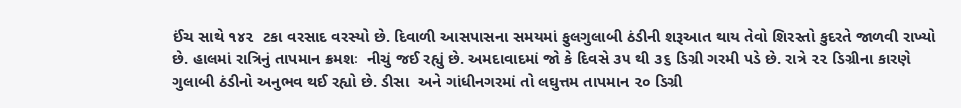ઈંચ સાથે ૧૪૨  ટકા વરસાદ વરસ્યો છે. દિવાળી આસપાસના સમયમાં ફુલગુલાબી ઠંડીની શરૂઆત થાય તેવો શિરસ્તો કુદરતે જાળવી રાખ્યો છે. હાલમાં રાત્રિનું તાપમાન ક્રમશઃ  નીચું જઈ રહ્યું છે. અમદાવાદમાં જો કે દિવસે ૩૫ થી ૩૬ ડિગ્રી ગરમી પડે છે. રાત્રે ૨૨ ડિગ્રીના કારણે ગુલાબી ઠંડીનો અનુભવ થઈ રહ્યો છે. ડીસા  અને ગાંધીનગરમાં તો લઘુત્તમ તાપમાન ૨૦ ડિગ્રી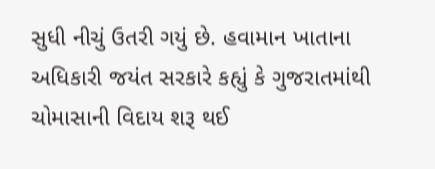સુધી નીચું ઉતરી ગયું છે. હવામાન ખાતાના અધિકારી જયંત સરકારે કહ્યું કે ગુજરાતમાંથી ચોમાસાની વિદાય શરૂ થઈ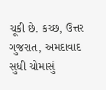ચૂકી છે. કચ્છ, ઉત્તર ગુજરાત, અમદાવાદ સુધી ચોમાસું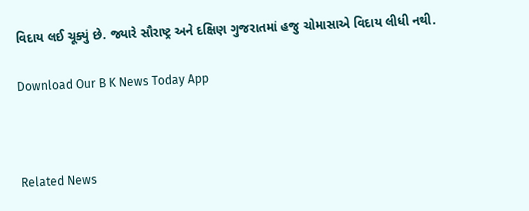વિદાય લઈ ચૂક્યું છે. જ્યારે સૌરાષ્ટ્ર અને દક્ષિણ ગુજરાતમાં હજુ ચોમાસાએ વિદાય લીધી નથી.

Download Our B K News Today App



Related News